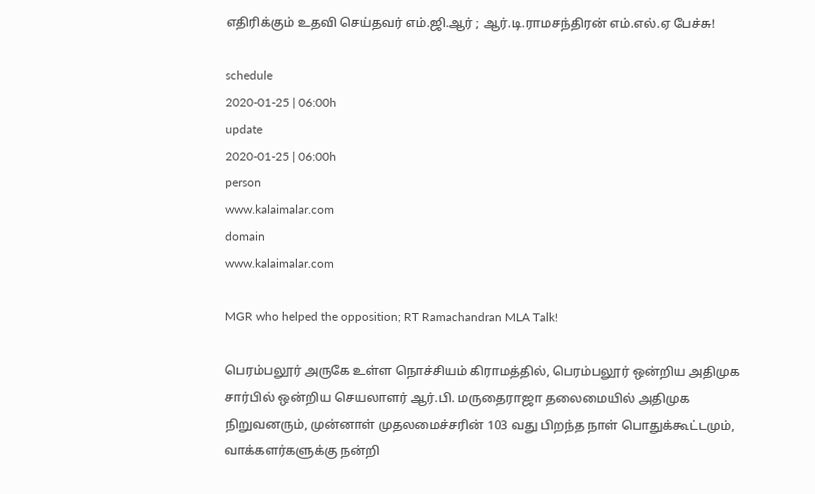எதிரிக்கும் உதவி செய்தவர் எம்.ஜி.ஆர் ; ஆர்.டி.ராமசந்திரன் எம்.எல்.ஏ பேச்சு!

schedule
2020-01-25 | 06:00h
update
2020-01-25 | 06:00h
person
www.kalaimalar.com
domain
www.kalaimalar.com

MGR who helped the opposition; RT Ramachandran MLA Talk!

பெரம்பலூர் அருகே உள்ள நொச்சியம் கிராமத்தில், பெரம்பலூர் ஒன்றிய அதிமுக சார்பில் ஒன்றிய செயலாளர் ஆர்.பி. மருதைராஜா தலைமையில் அதிமுக நிறுவனரும், முன்னாள் முதலமைச்சரின் 103 வது பிறந்த நாள் பொதுக்கூட்டமும், வாக்களர்களுக்கு நன்றி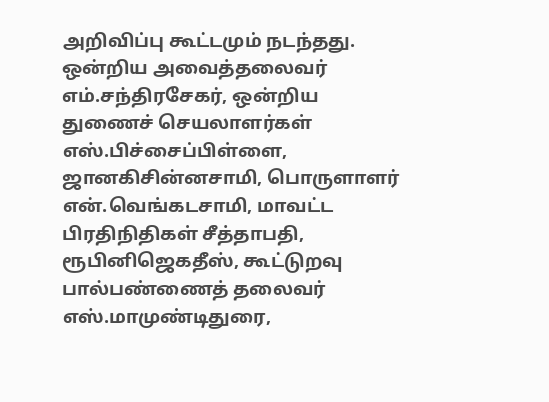அறிவிப்பு கூட்டமும் நடந்தது. ஒன்றிய அவைத்தலைவர் எம்.சந்திரசேகர், ஒன்றிய துணைச் செயலாளர்கள் எஸ்.பிச்சைப்பிள்ளை, ஜானகிசின்னசாமி, பொருளாளர் என்.வெங்கடசாமி, மாவட்ட பிரதிநிதிகள் சீத்தாபதி, ரூபினிஜெகதீஸ், கூட்டுறவு பால்பண்ணைத் தலைவர் எஸ்.மாமுண்டிதுரை,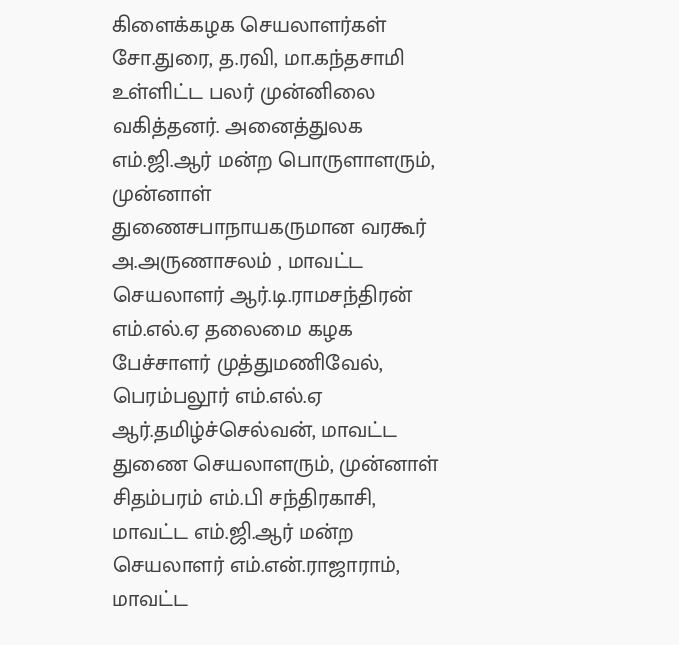கிளைக்கழக செயலாளர்கள் சோ.துரை, த.ரவி, மா.கந்தசாமி உள்ளிட்ட பலர் முன்னிலை வகித்தனர். அனைத்துலக எம்.ஜி.ஆர் மன்ற பொருளாளரும், முன்னாள் துணைசபாநாயகருமான வரகூர் அ.அருணாசலம் , மாவட்ட செயலாளர் ஆர்.டி.ராமசந்திரன் எம்.எல்.ஏ தலைமை கழக பேச்சாளர் முத்துமணிவேல், பெரம்பலூர் எம்.எல்.ஏ ஆர்.தமிழ்ச்செல்வன், மாவட்ட துணை செயலாளரும், முன்னாள் சிதம்பரம் எம்.பி சந்திரகாசி, மாவட்ட எம்.ஜி.ஆர் மன்ற செயலாளர் எம்.என்.ராஜாராம், மாவட்ட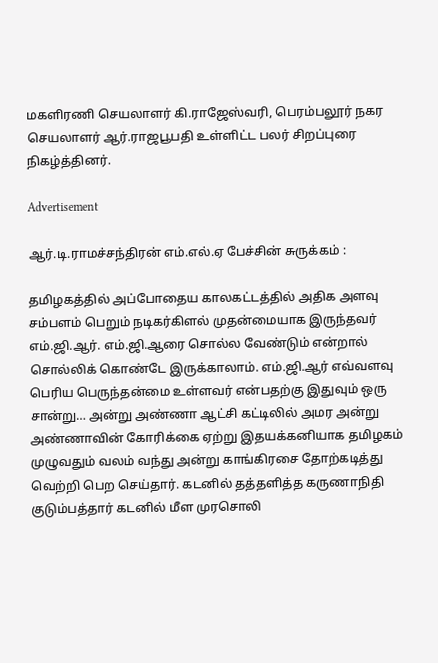மகளிரணி செயலாளர் கி.ராஜேஸ்வரி, பெரம்பலூர் நகர செயலாளர் ஆர்.ராஜபூபதி உள்ளிட்ட பலர் சிறப்புரை நிகழ்த்தினர்.

Advertisement

ஆர்.டி.ராமச்சந்திரன் எம்.எல்.ஏ பேச்சின் சுருக்கம் :

தமிழகத்தில் அப்போதைய காலகட்டத்தில் அதிக அளவு சம்பளம் பெறும் நடிகர்கிளல் முதன்மையாக இருந்தவர் எம்.ஜி.ஆர். எம்.ஜி.ஆரை சொல்ல வேண்டும் என்றால் சொல்லிக் கொண்டே இருக்காலாம். எம்.ஜி.ஆர் எவ்வளவு பெரிய பெருந்தன்மை உள்ளவர் என்பதற்கு இதுவும் ஒரு சான்று… அன்று அண்ணா ஆட்சி கட்டிலில் அமர அன்று அண்ணாவின் கோரிக்கை ஏற்று இதயக்கனியாக தமிழகம் முழுவதும் வலம் வந்து அன்று காங்கிரசை தோற்கடித்து வெற்றி பெற செய்தார். கடனில் தத்தளித்த கருணாநிதி குடும்பத்தார் கடனில் மீள முரசொலி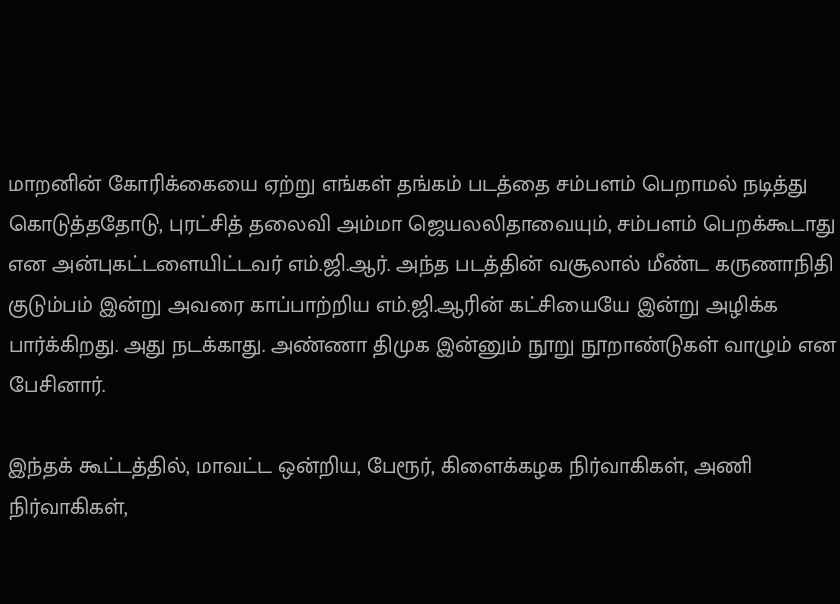மாறனின் கோரிக்கையை ஏற்று எங்கள் தங்கம் படத்தை சம்பளம் பெறாமல் நடித்து கொடுத்ததோடு, புரட்சித் தலைவி அம்மா ஜெயலலிதாவையும், சம்பளம் பெறக்கூடாது என அன்புகட்டளையிட்டவர் எம்.ஜி.ஆர். அந்த படத்தின் வசூலால் மீண்ட கருணாநிதி குடும்பம் இன்று அவரை காப்பாற்றிய எம்.ஜி.ஆரின் கட்சியையே இன்று அழிக்க பார்க்கிறது. அது நடக்காது. அண்ணா திமுக இன்னும் நூறு நூறாண்டுகள் வாழும் என பேசினார்.

இந்தக் கூட்டத்தில், மாவட்ட ஒன்றிய, பேரூர், கிளைக்கழக நிர்வாகிகள், அணி நிர்வாகிகள்,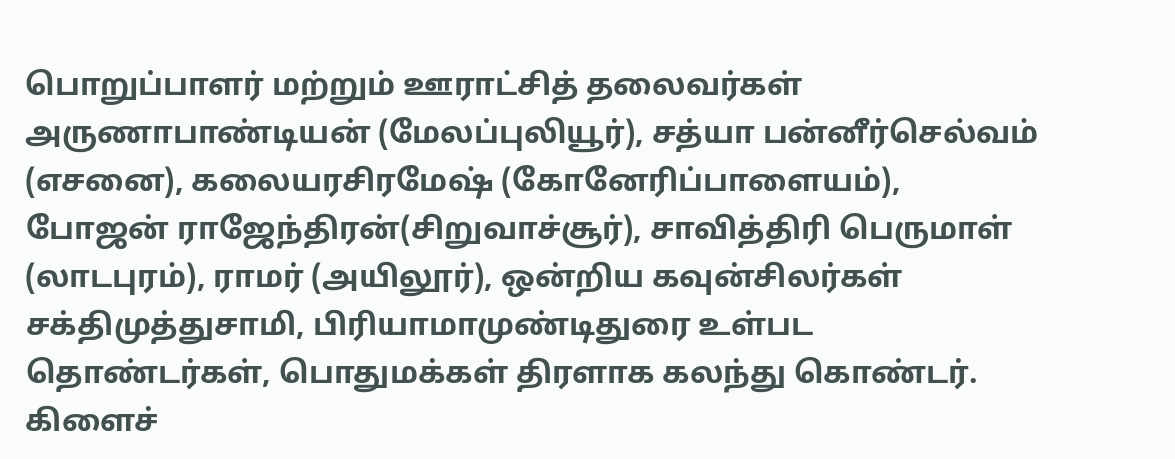பொறுப்பாளர் மற்றும் ஊராட்சித் தலைவர்கள் அருணாபாண்டியன் (மேலப்புலியூர்), சத்யா பன்னீர்செல்வம் (எசனை), கலையரசிரமேஷ் (கோனேரிப்பாளையம்), போஜன் ராஜேந்திரன்(சிறுவாச்சூர்), சாவித்திரி பெருமாள் (லாடபுரம்), ராமர் (அயிலூர்), ஒன்றிய கவுன்சிலர்கள் சக்திமுத்துசாமி, பிரியாமாமுண்டிதுரை உள்பட தொண்டர்கள், பொதுமக்கள் திரளாக கலந்து கொண்டர். கிளைச்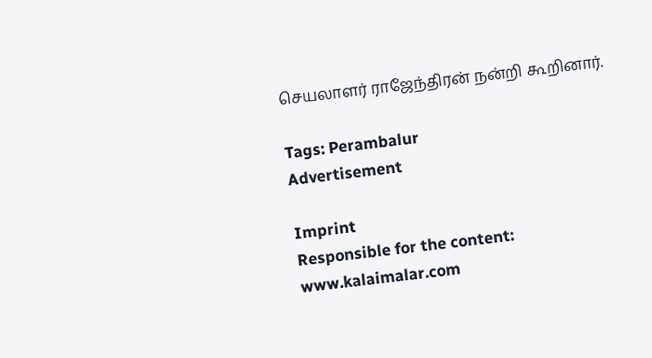செயலாளர் ராஜேந்திரன் நன்றி கூறினார்.

Tags: Perambalur
Advertisement

Imprint
Responsible for the content:
www.kalaimalar.com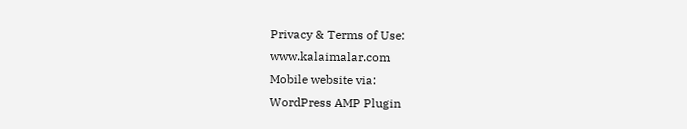Privacy & Terms of Use:
www.kalaimalar.com
Mobile website via:
WordPress AMP Plugin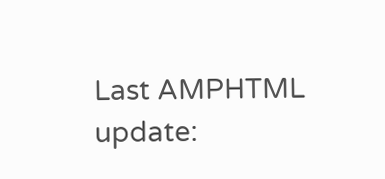Last AMPHTML update: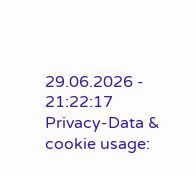29.06.2026 - 21:22:17
Privacy-Data & cookie usage: